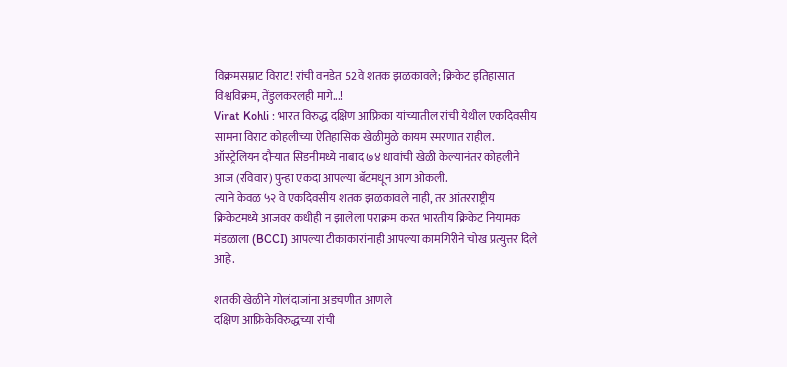विक्रमसम्राट विराट! रांची वनडेत 52वे शतक झळकावले; क्रिकेट इतिहासात विश्वविक्रम, तेंडुलकरलही मागे...!
Virat Kohli : भारत विरुद्ध दक्षिण आफ्रिका यांच्यातील रांची येथील एकदिवसीय सामना विराट कोहलीच्या ऐतिहासिक खेळीमुळे कायम स्मरणात राहील.
ऑस्ट्रेलियन दौऱ्यात सिडनीमध्ये नाबाद ७४ धावांची खेळी केल्यानंतर कोहलीने आज (रविवार) पुन्हा एकदा आपल्या बॅटमधून आग ओकली.
त्याने केवळ ५२ वे एकदिवसीय शतक झळकावले नाही, तर आंतरराष्ट्रीय क्रिकेटमध्ये आजवर कधीही न झालेला पराक्रम करत भारतीय क्रिकेट नियामक मंडळाला (BCCI) आपल्या टीकाकारांनाही आपल्या कामगिरीने चोख प्रत्युत्तर दिले आहे.

शतकी खेळीने गोलंदाजांना अडचणीत आणले
दक्षिण आफ्रिकेविरुद्धच्या रांची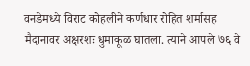वनडेमध्ये विराट कोहलीने कर्णधार रोहित शर्मासह मैदानावर अक्षरशः धुमाकूळ घातला. त्याने आपले ७६ वे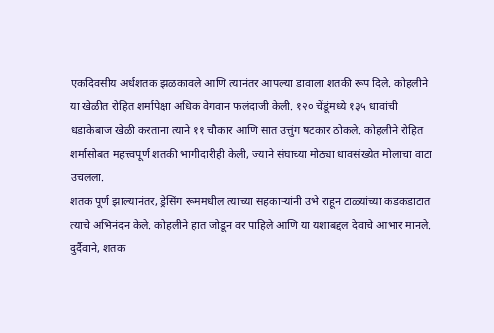एकदिवसीय अर्धशतक झळकावले आणि त्यानंतर आपल्या डावाला शतकी रूप दिले. कोहलीने या खेळीत रोहित शर्मापेक्षा अधिक वेगवान फलंदाजी केली. १२० चेंडूंमध्ये १३५ धावांची धडाकेबाज खेळी करताना त्याने ११ चौकार आणि सात उत्तुंग षटकार ठोकले. कोहलीने रोहित शर्मासोबत महत्त्वपूर्ण शतकी भागीदारीही केली, ज्याने संघाच्या मोठ्या धावसंख्येत मोलाचा वाटा उचलला.
शतक पूर्ण झाल्यानंतर, ड्रेसिंग रूममधील त्याच्या सहकाऱ्यांनी उभे राहून टाळ्यांच्या कडकडाटात त्याचे अभिनंदन केले. कोहलीने हात जोडून वर पाहिले आणि या यशाबद्दल देवाचे आभार मानले. दुर्दैवाने, शतक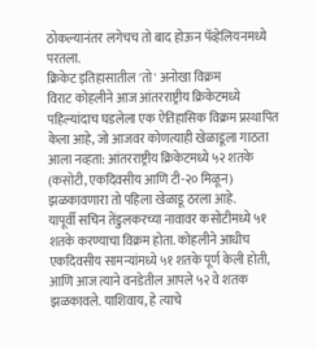ठोकल्यानंतर लगेचच तो बाद होऊन पॅव्हेलियनमध्ये परतला.
क्रिकेट इतिहासातील 'तो' अनोखा विक्रम
विराट कोहलीने आज आंतरराष्ट्रीय क्रिकेटमध्ये पहिल्यांदाच घडलेला एक ऐतिहासिक विक्रम प्रस्थापित केला आहे, जो आजवर कोणत्याही खेळाडूला गाठता आला नव्हता: आंतरराष्ट्रीय क्रिकेटमध्ये ५२ शतके (कसोटी, एकदिवसीय आणि टी-२० मिळून) झळकावणारा तो पहिला खेळाडू ठरला आहे.
यापूर्वी सचिन तेंडुलकरच्या नावावर कसोटीमध्ये ५१ शतके करण्याचा विक्रम होता. कोहलीने आधीच एकदिवसीय सामन्यांमध्ये ५१ शतके पूर्ण केली होती, आणि आज त्याने वनडेतील आपले ५२ वे शतक झळकावले. याशिवाय, हे त्याचे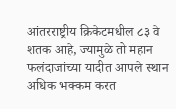आंतरराष्ट्रीय क्रिकेटमधील ८३ वे शतक आहे, ज्यामुळे तो महान फलंदाजांच्या यादीत आपले स्थान अधिक भक्कम करत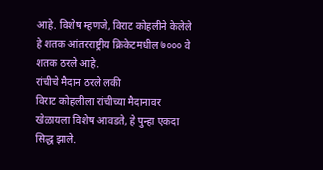आहे. विशेष म्हणजे, विराट कोहलीने केलेले हे शतक आंतरराष्ट्रीय क्रिकेटमधील ७००० वे शतक ठरले आहे.
रांचीचे मैदान ठरले लकी
विराट कोहलीला रांचीच्या मैदानावर खेळायला विशेष आवडते, हे पुन्हा एकदा सिद्ध झाले.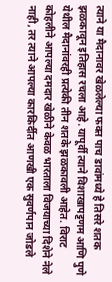त्याने या मैदानावर खेळलेल्या फक्त पाच डावांमध्ये हे तिसरे शतक झळकावून इतिहास रचला आहे. यापूर्वी त्याने विशाखापट्टणम आणि पुणे येथील मैदानांवरही प्रत्येकी तीन शतके झळकावली आहेत. विराट कोहलीने आपल्या दमदार खेळीने केवळ भारताला विजयाच्या दिशेने नेले नाही, तर त्याने आपल्या कारकिर्दीत आणखी एक सुवर्णपान जोडले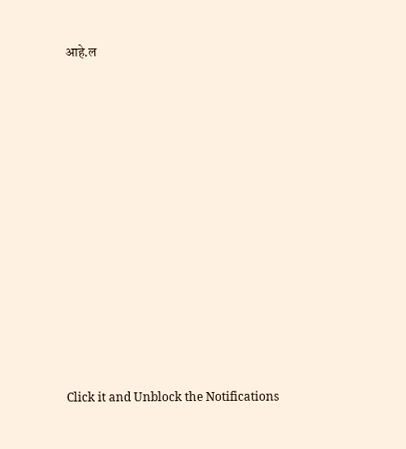आहे.ल












Click it and Unblock the Notifications